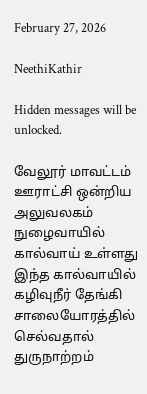February 27, 2026

NeethiKathir

Hidden messages will be unlocked.

வேலூர் மாவட்டம் ஊராட்சி ஒன்றிய அலுவலகம் நுழைவாயில் கால்வாய் உள்ளது இந்த கால்வாயில் கழிவுநீர் தேங்கி சாலையோரத்தில் செல்வதால் துருநாற்றம்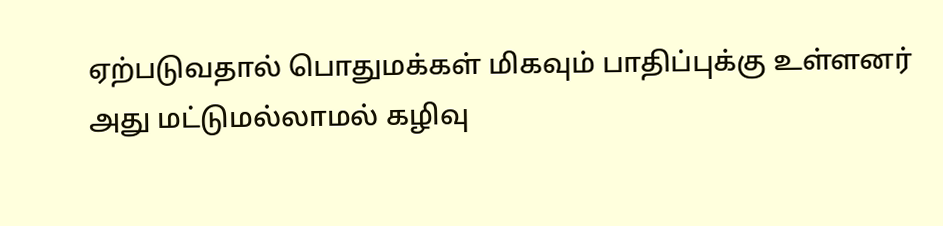ஏற்படுவதால் பொதுமக்கள் மிகவும் பாதிப்புக்கு உள்ளனர் அது மட்டுமல்லாமல் கழிவு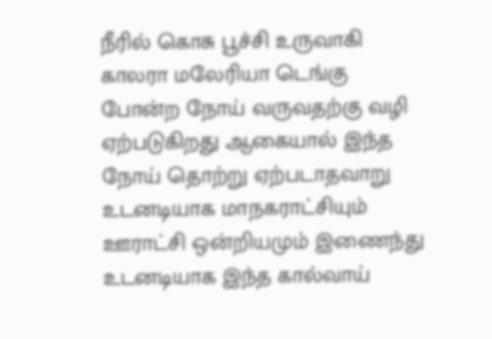நீரில் கொசு பூச்சி உருவாகி காலரா மலேரியா டெங்கு போன்ற நோய் வருவதற்கு வழி ஏற்படுகிறது ஆகையால் இந்த நோய் தொற்று ஏற்படாதவாறு உடனடியாக மாநகராட்சியும் ஊராட்சி ஒன்றியமும் இணைந்து உடனடியாக இந்த கால்வாய்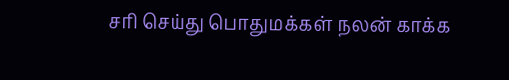சரி செய்து பொதுமக்கள் நலன் காக்க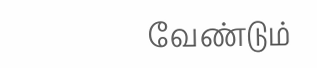வேண்டும்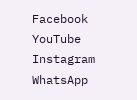Facebook
YouTube
Instagram
WhatsApp